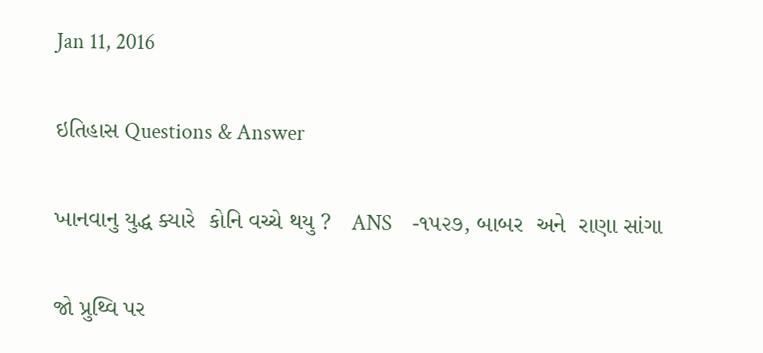Jan 11, 2016

ઇતિહાસ Questions & Answer

ખાનવાનુ યુદ્ધ ક્યારે  કોનિ વચ્ચે થયુ ?   ANS    -૧૫૨૭, બાબર  અને  રાણા સાંગા

જો પ્રુથ્વિ પર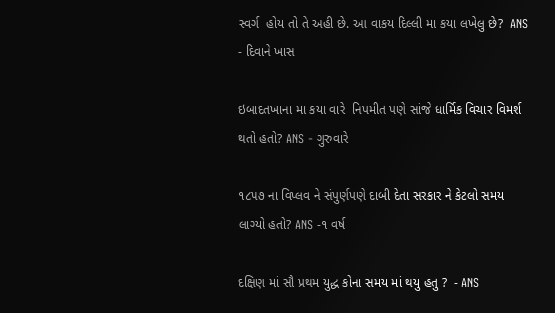સ્વર્ગ  હોય તો તે અહી છે. આ વાકય દિલ્લી મા કયા લખેલુ છે?  ANS - દિવાને ખાસ

ઇબાદતખાના મા કયા વારે  નિપમીત પણે સાંજે ધાર્મિક વિચાર વિમર્શ થતો હતો? ANS - ગુરુવારે

૧૮૫૭ ના વિપ્લવ ને સંપુર્ણપણે દાબી દેતા સરકાર ને કેટલો સમય લાગ્યો હતો? ANS -૧ વર્ષ

દક્ષિણ માં સૌ પ્રથમ યુદ્ધ કોના સમય માં થયુ હતુ ?  - ANS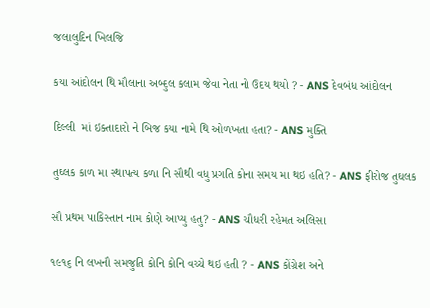જલાલુદિન ખિલજિ

કયા આંદોલન થિ મૌલાના અબ્દુલ કલામ જેવા નેતા નો ઉદય થયો ? - ANS દેવબંધ આંદોલન

દિલ્લી  માં ઇક્તાદારો ને બિજ કયા નામે થિ ઓળખતા હતા? - ANS મુક્તિ

તુઘ્લક કાળ મા સ્‍થાપત્ય કળા નિ સૌથી વધુ પ્રગતિ કોના સમય મા થઇ હતિ? - ANS ફીરોજ તુઘલક

સૌ પ્રથમ પાકિસ્તાન નામ કોણે આપ્યુ હતુ? - ANS ચૌધરી રહેમત અલિસા

૧૯૧૬ નિ લખનૌ સમજુતિ કોનિ કોનિ વચ્ચે થઇ હતી ? - ANS કોંગ્રેશ અને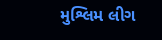મુશ્લિમ લીગ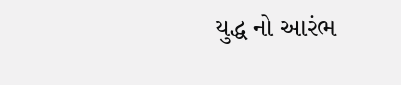યુદ્ધ નો આરંભ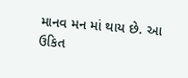માનવ મન માં થાય છે. આ ઉકિત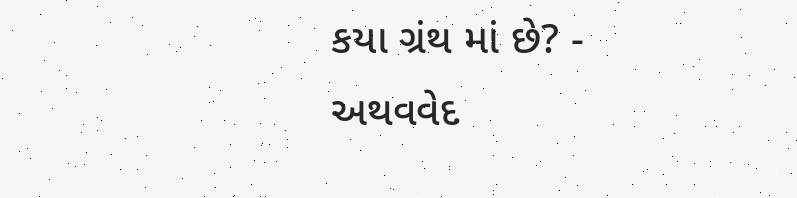કયા ગ્રંથ માં છે? - અથવવેદ